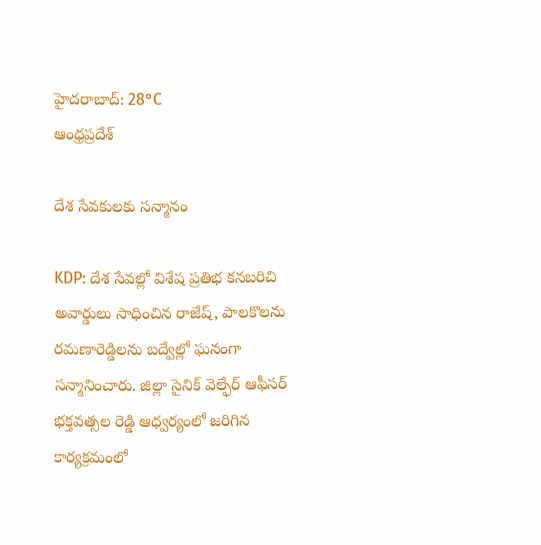హైదరాబాద్: 28°C
ఆంధ్రప్రదేశ్

దేశ సేవకులకు సన్మానం

KDP: దేశ సేవల్లో విశేష ప్రతిభ కనబరిచి అవార్డులు సాధించిన రాజేష్, పాలకొలను రమణారెడ్డిలను బద్వేల్లో ఘనంగా సన్మానించారు. జిల్లా సైనిక్ వెల్ఫేర్ ఆఫీసర్ భక్తవత్సల రెడ్డి ఆధ్వర్యంలో జరిగిన కార్యక్రమంలో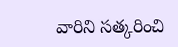వారిని సత్కరించి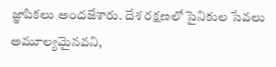జ్ఞాపికలు అందజేశారు. దేశ రక్షణలో సైనికుల సేవలు అమూల్యమైనవని,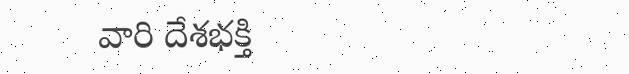వారి దేశభక్తి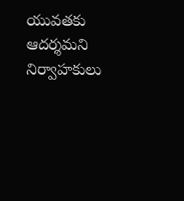యువతకు ఆదర్శమని నిర్వాహకులు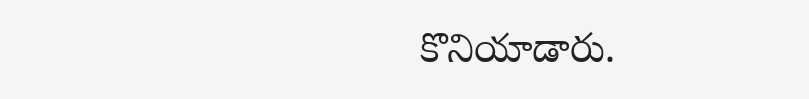కొనియాడారు.